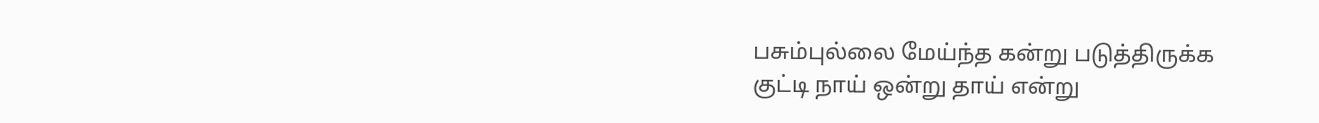பசும்புல்லை மேய்ந்த கன்று படுத்திருக்க
குட்டி நாய் ஒன்று தாய் என்று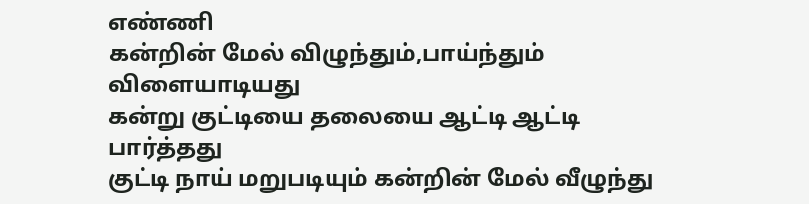எண்ணி
கன்றின் மேல் விழுந்தும்,பாய்ந்தும் விளையாடியது
கன்று குட்டியை தலையை ஆட்டி ஆட்டி பார்த்தது
குட்டி நாய் மறுபடியும் கன்றின் மேல் வீழுந்து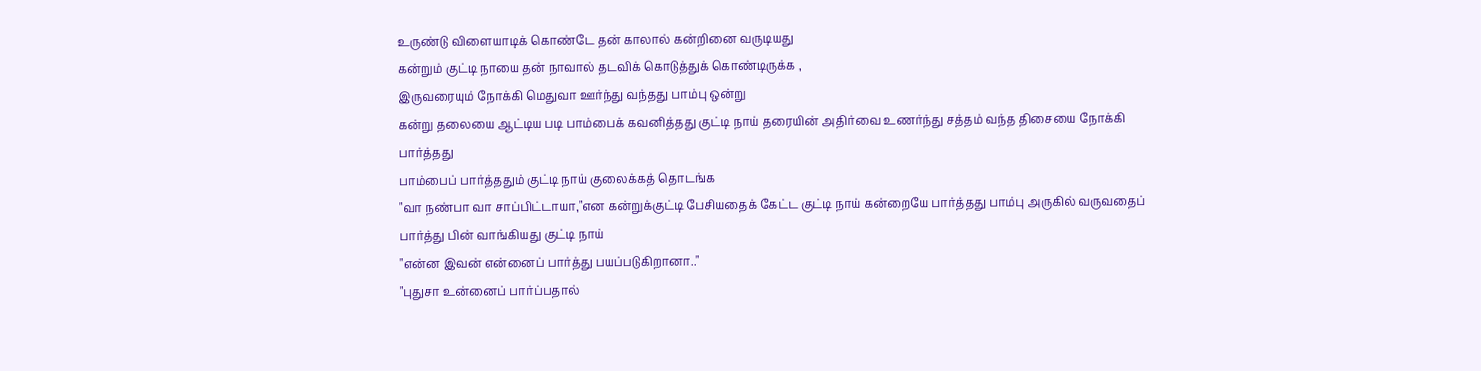உருண்டு விளையாடிக் கொண்டே தன் காலால் கன்றினை வருடியது
கன்றும் குட்டி நாயை தன் நாவால் தடவிக் கொடுத்துக் கொண்டிருக்க ,
இருவரையும் நோக்கி மெதுவா ஊர்ந்து வந்தது பாம்பு ஒன்று
கன்று தலையை ஆட்டிய படி பாம்பைக் கவனித்தது குட்டி நாய் தரையின் அதிர்வை உணர்ந்து சத்தம் வந்த திசையை நோக்கி பார்த்தது
பாம்பைப் பார்த்ததும் குட்டி நாய் குலைக்கத் தொடங்க
"வா நண்பா வா சாப்பிட்டாயா,"என கன்றுக்குட்டி பேசியதைக் கேட்ட குட்டி நாய் கன்றையே பார்த்தது பாம்பு அருகில் வருவதைப் பார்த்து பின் வாங்கியது குட்டி நாய்
"என்ன இவன் என்னைப் பார்த்து பயப்படுகிறானா.."
"புதுசா உன்னைப் பார்ப்பதால்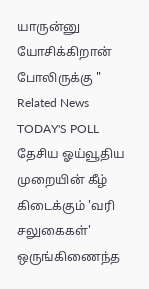யாருன்னு யோசிக்கிறான் போலிருக்கு "
Related News
TODAY'S POLL
தேசிய ஓய்வூதிய முறையின் கீழ் கிடைக்கும் 'வரி சலுகைகள்' ஒருங்கிணைந்த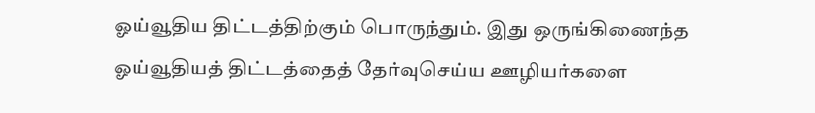ஓய்வூதிய திட்டத்திற்கும் பொருந்தும். இது ஒருங்கிணைந்த ஓய்வூதியத் திட்டத்தைத் தேர்வுசெய்ய ஊழியர்களை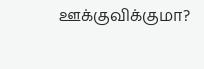ஊக்குவிக்குமா?